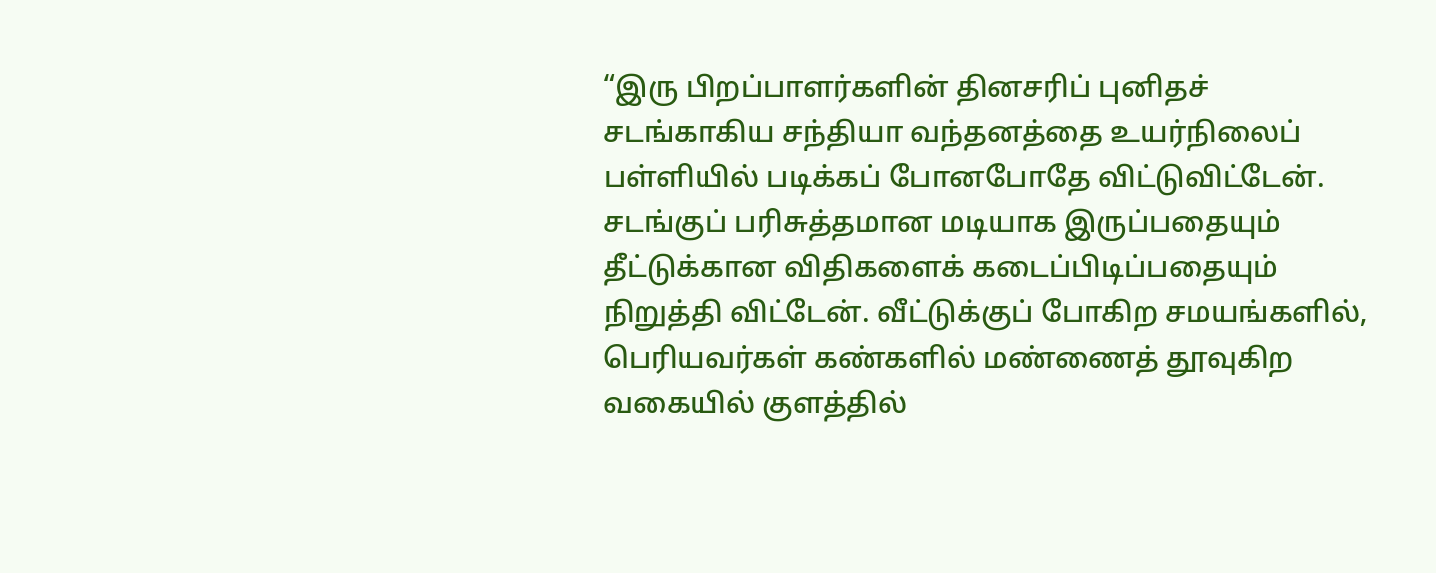“இரு பிறப்பாளர்களின் தினசரிப் புனிதச் சடங்காகிய சந்தியா வந்தனத்தை உயர்நிலைப் பள்ளியில் படிக்கப் போனபோதே விட்டுவிட்டேன். சடங்குப் பரிசுத்தமான மடியாக இருப்பதையும் தீட்டுக்கான விதிகளைக் கடைப்பிடிப்பதையும் நிறுத்தி விட்டேன். வீட்டுக்குப் போகிற சமயங்களில், பெரியவர்கள் கண்களில் மண்ணைத் தூவுகிற வகையில் குளத்தில்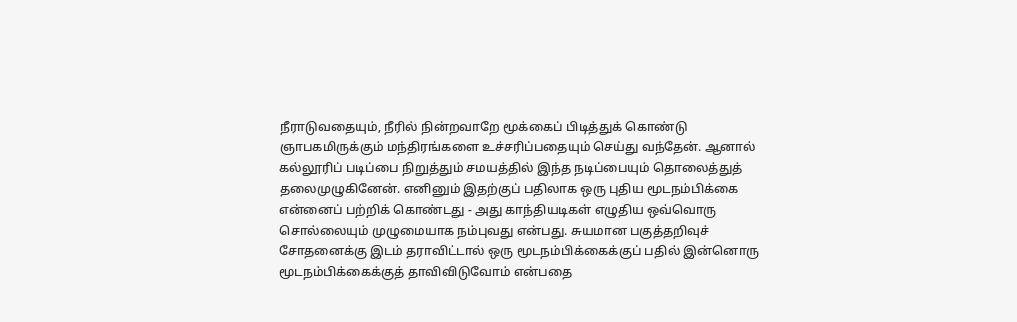நீராடுவதையும், நீரில் நின்றவாறே மூக்கைப் பிடித்துக் கொண்டு ஞாபகமிருக்கும் மந்திரங்களை உச்சரிப்பதையும் செய்து வந்தேன். ஆனால் கல்லூரிப் படிப்பை நிறுத்தும் சமயத்தில் இந்த நடிப்பையும் தொலைத்துத் தலைமுழுகினேன். எனினும் இதற்குப் பதிலாக ஒரு புதிய மூடநம்பிக்கை என்னைப் பற்றிக் கொண்டது - அது காந்தியடிகள் எழுதிய ஒவ்வொரு சொல்லையும் முழுமையாக நம்புவது என்பது. சுயமான பகுத்தறிவுச் சோதனைக்கு இடம் தராவிட்டால் ஒரு மூடநம்பிக்கைக்குப் பதில் இன்னொரு மூடநம்பிக்கைக்குத் தாவிவிடுவோம் என்பதை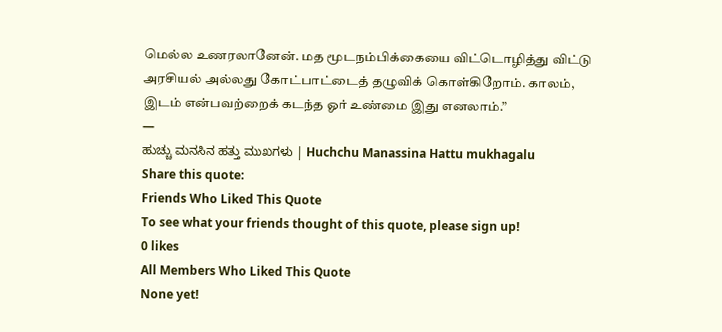மெல்ல உணரலானேன். மத மூடநம்பிக்கையை விட்டொழித்து விட்டு அரசியல் அல்லது கோட்பாட்டைத் தழுவிக் கொள்கிறோம். காலம், இடம் என்பவற்றைக் கடந்த ஓர் உண்மை இது எனலாம்.”
―
ಹುಚ್ಚು ಮನಸಿನ ಹತ್ತು ಮುಖಗಳು | Huchchu Manassina Hattu mukhagalu
Share this quote:
Friends Who Liked This Quote
To see what your friends thought of this quote, please sign up!
0 likes
All Members Who Liked This Quote
None yet!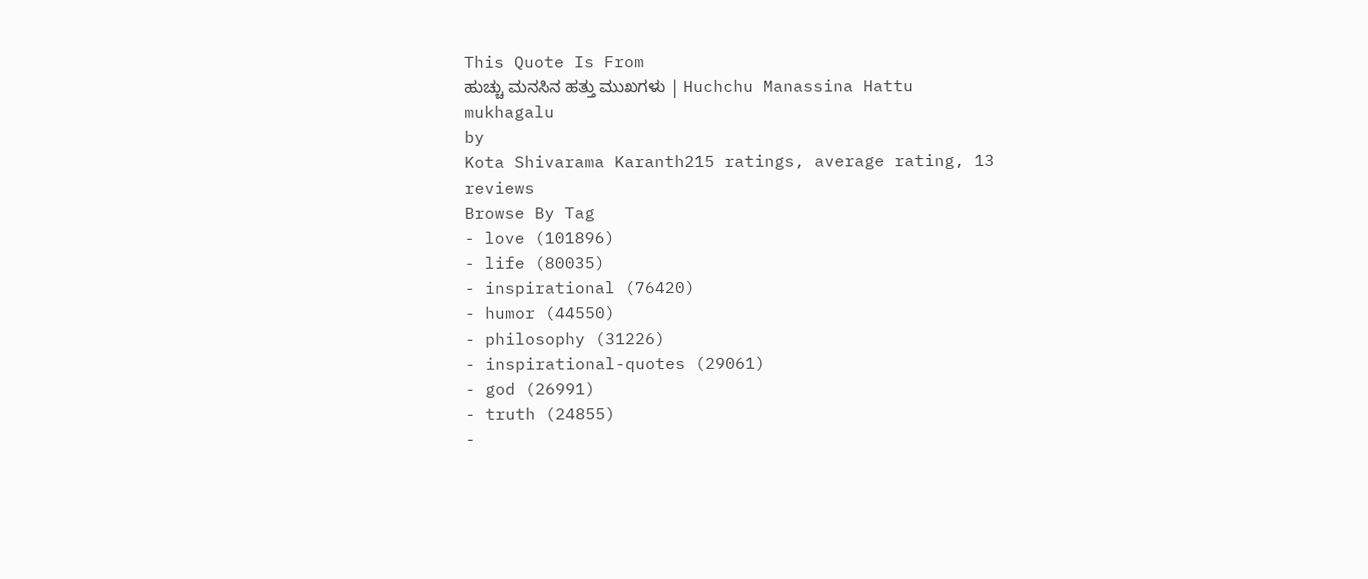This Quote Is From
ಹುಚ್ಚು ಮನಸಿನ ಹತ್ತು ಮುಖಗಳು | Huchchu Manassina Hattu mukhagalu
by
Kota Shivarama Karanth215 ratings, average rating, 13 reviews
Browse By Tag
- love (101896)
- life (80035)
- inspirational (76420)
- humor (44550)
- philosophy (31226)
- inspirational-quotes (29061)
- god (26991)
- truth (24855)
-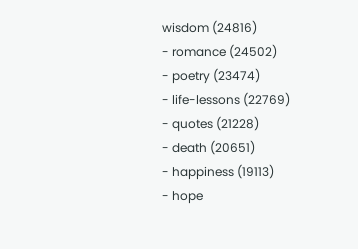wisdom (24816)
- romance (24502)
- poetry (23474)
- life-lessons (22769)
- quotes (21228)
- death (20651)
- happiness (19113)
- hope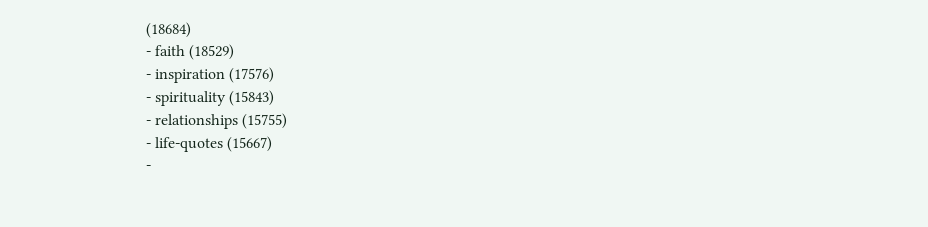(18684)
- faith (18529)
- inspiration (17576)
- spirituality (15843)
- relationships (15755)
- life-quotes (15667)
-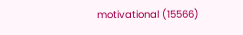motivational (15566)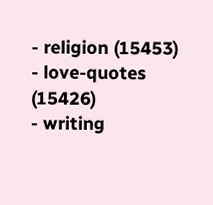- religion (15453)
- love-quotes (15426)
- writing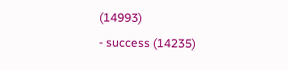(14993)
- success (14235)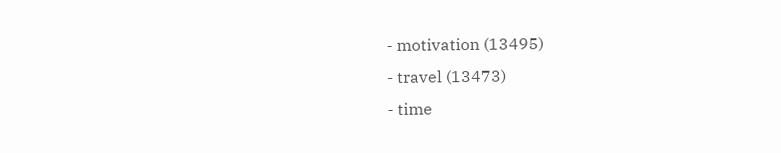- motivation (13495)
- travel (13473)
- time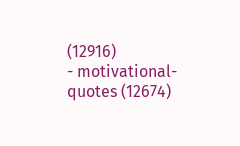(12916)
- motivational-quotes (12674)